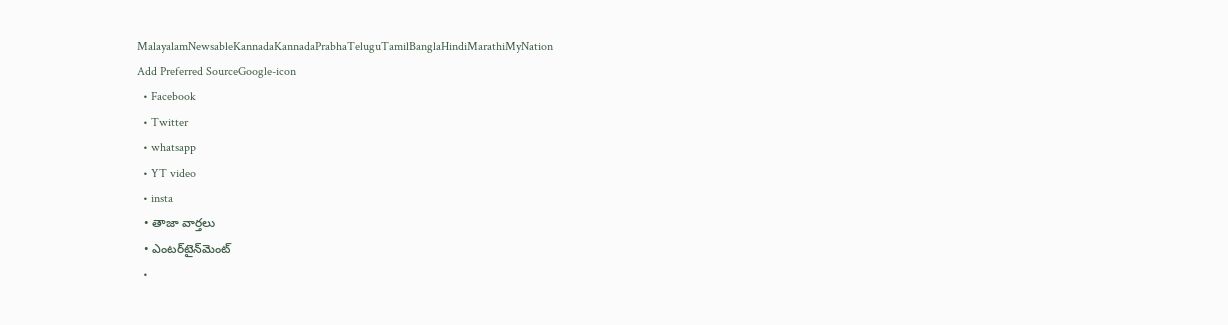MalayalamNewsableKannadaKannadaPrabhaTeluguTamilBanglaHindiMarathiMyNation
Add Preferred SourceGoogle-icon
  • Facebook
  • Twitter
  • whatsapp
  • YT video
  • insta
  • తాజా వార్తలు
  • ఎంటర్‌టైన్‌మెంట్
  •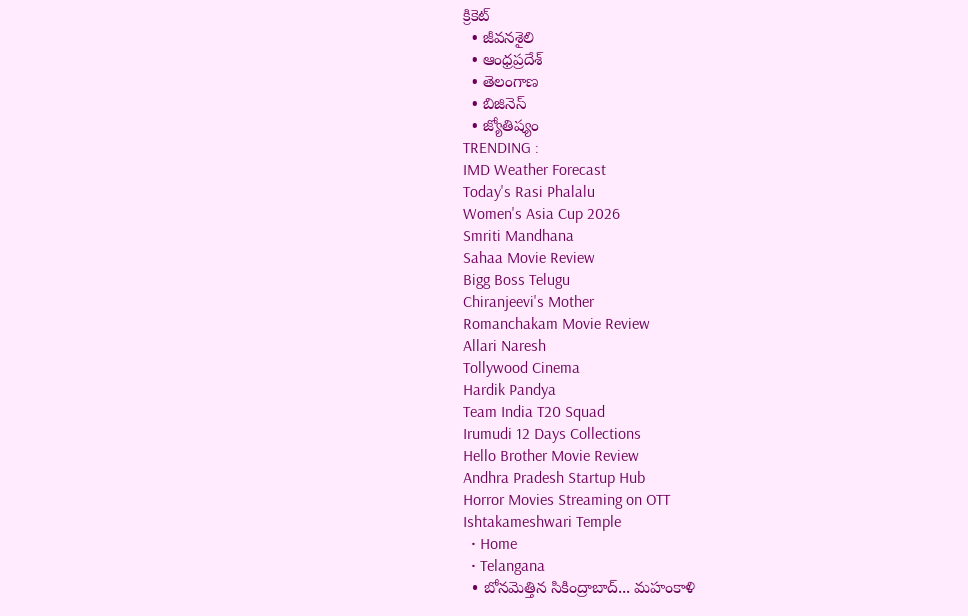క్రికెట్
  • జీవనశైలి
  • ఆంధ్రప్రదేశ్
  • తెలంగాణ
  • బిజినెస్
  • జ్యోతిష్యం
TRENDING :
IMD Weather Forecast
Today's Rasi Phalalu
Women's Asia Cup 2026
Smriti Mandhana
Sahaa Movie Review
Bigg Boss Telugu
Chiranjeevi's Mother
Romanchakam Movie Review
Allari Naresh
Tollywood Cinema
Hardik Pandya
Team India T20 Squad
Irumudi 12 Days Collections
Hello Brother Movie Review
Andhra Pradesh Startup Hub
Horror Movies Streaming on OTT
Ishtakameshwari Temple
  • Home
  • Telangana
  • బోనమెత్తిన సికింద్రాబాద్... మహంకాళి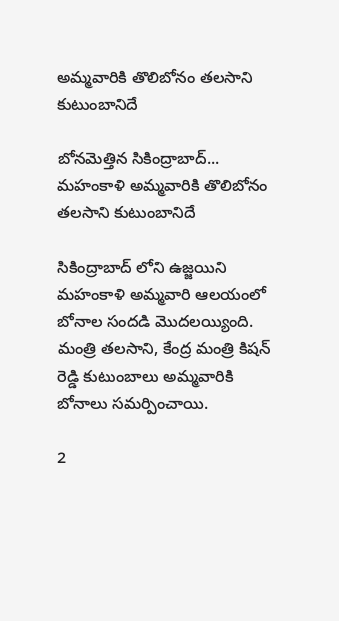అమ్మవారికి తొలిబోనం తలసాని కుటుంబానిదే

బోనమెత్తిన సికింద్రాబాద్... మహంకాళి అమ్మవారికి తొలిబోనం తలసాని కుటుంబానిదే

సికింద్రాబాద్ లోని ఉజ్జయిని మహంకాళి అమ్మవారి ఆలయంలో బోనాల సందడి మొదలయ్యింది. మంత్రి తలసాని, కేంద్ర మంత్రి కిషన్ రెడ్డి కుటుంబాలు అమ్మవారికి బోనాలు సమర్పించాయి.

2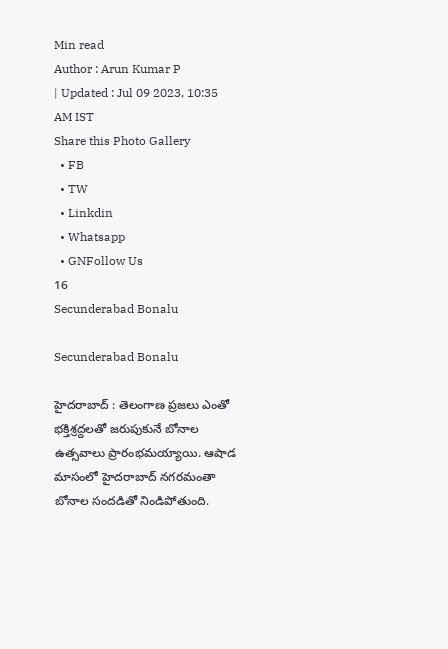Min read
Author : Arun Kumar P
| Updated : Jul 09 2023, 10:35 AM IST
Share this Photo Gallery
  • FB
  • TW
  • Linkdin
  • Whatsapp
  • GNFollow Us
16
Secunderabad Bonalu

Secunderabad Bonalu

హైదరాబాద్ : తెలంగాణ ప్రజలు ఎంతో భక్తిశ్రద్దలతో జరుపుకునే బోనాల ఉత్సవాలు ప్రారంభమయ్యాయి. ఆషాడ మాసంలో హైదరాబాద్ నగరమంతా బోనాల సందడితో నిండిపోతుంది.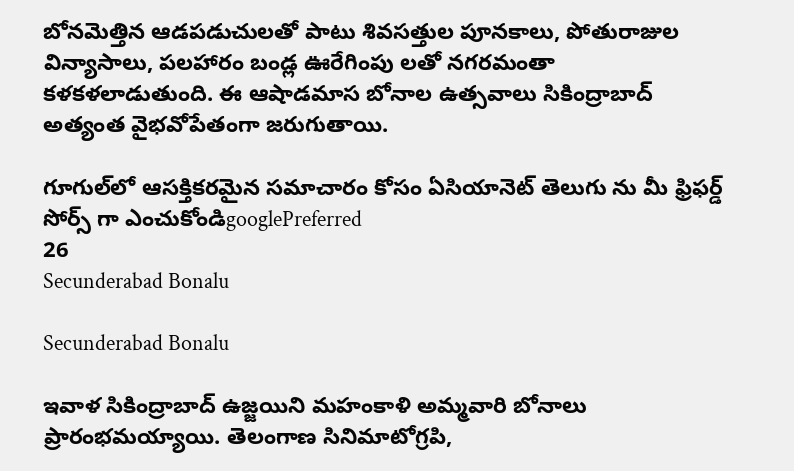బోనమెత్తిన ఆడపడుచులతో పాటు శివసత్తుల పూనకాలు, పోతురాజుల విన్యాసాలు, పలహారం బండ్ల ఊరేగింపు లతో నగరమంతా కళకళలాడుతుంది. ఈ ఆషాడమాస బోనాల ఉత్సవాలు సికింద్రాబాద్ అత్యంత వైభవోపేతంగా జరుగుతాయి.

గూగుల్‌లో ఆసక్తికరమైన సమాచారం కోసం ఏసియానెట్ తెలుగు ను మీ ఫ్రిఫర్డ్ సోర్స్ గా ఎంచుకోండిgooglePreferred
26
Secunderabad Bonalu

Secunderabad Bonalu

ఇవాళ సికింద్రాబాద్ ఉజ్జయిని మహంకాళి అమ్మవారి బోనాలు ప్రారంభమయ్యాయి. తెలంగాణ సినిమాటోగ్రపి,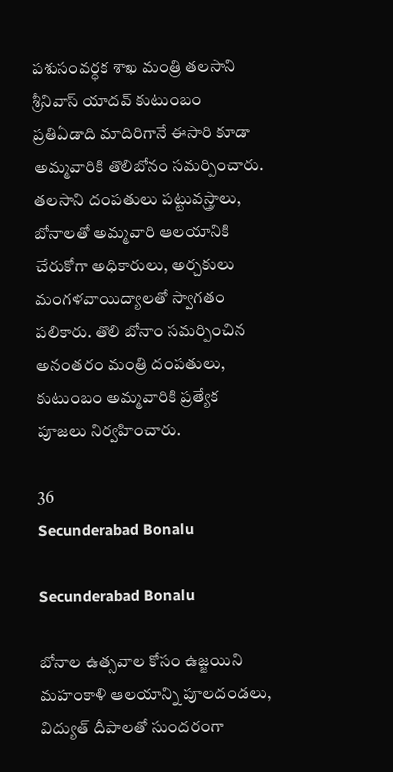పశుసంవర్ధక శాఖ మంత్రి తలసాని శ్రీనివాస్ యాదవ్ కుటుంబం ప్రతిఏడాది మాదిరిగానే ఈసారి కూడా అమ్మవారికి తొలిబోనం సమర్పించారు. తలసాని దంపతులు పట్టువస్త్రాలు, బోనాలతో అమ్మవారి ఆలయానికి చేరుకోగా అధికారులు, అర్చకులు మంగళవాయిద్యాలతో స్వాగతం పలికారు. తొలి బోనాం సమర్పించిన అనంతరం మంత్రి దంపతులు, కుటుంబం అమ్మవారికి ప్రత్యేక పూజలు నిర్వహించారు.

36
Secunderabad Bonalu

Secunderabad Bonalu

బోనాల ఉత్సవాల కోసం ఉజ్జయిని మహంకాళి ఆలయాన్ని పూలదండలు, విద్యుత్ దీపాలతో సుందరంగా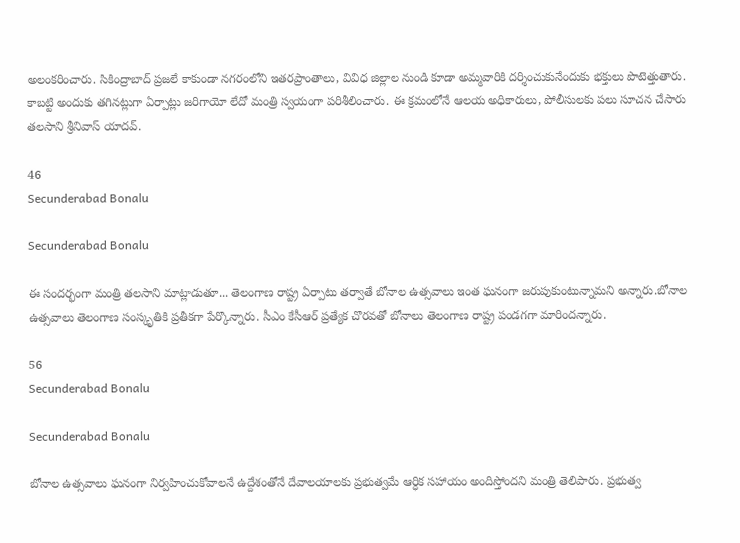అలంకరించారు. సికింద్రాబాద్ ప్రజలే కాకుండా నగరంలోని ఇతరప్రాంతాలు, వివిధ జిల్లాల నుండి కూడా అమ్మవారికి దర్శించుకునేందుకు భక్తులు పొటెత్తుతారు. కాబట్టి అందుకు తగినట్లుగా ఏర్పాట్లు జరిగాయో లేదో మంత్రి స్వయంగా పరిశీలించారు. ఈ క్రమంలోనే ఆలయ అధికారులు, పోలీసులకు పలు సూచన చేసారు తలసాని శ్రీనివాస్ యాదవ్.

46
Secunderabad Bonalu

Secunderabad Bonalu

ఈ సందర్భంగా మంత్రి తలసాని మాట్లాడుతూ... తెలంగాణ రాష్ట్ర ఏర్పాటు తర్వాతే బోనాల ఉత్సవాలు ఇంత ఘనంగా జరుపుకుంటున్నామని అన్నారు.బోనాల ఉత్సవాలు తెలంగాణ సంస్కృతికి ప్రతీకగా పేర్కొన్నారు. సీఎం కేసీఆర్ ప్రత్యేక చొరవతో బోనాలు తెలంగాణ రాష్ట్ర పండగగా మారిందన్నారు.

56
Secunderabad Bonalu

Secunderabad Bonalu

బోనాల ఉత్సవాలు ఘనంగా నిర్వహించుకోవాలనే ఉద్దేశంతోనే దేవాలయాలకు ప్రభుత్వమే ఆర్ధిక సహాయం అందిస్తోందని మంత్రి తెలిపారు. ప్రభుత్వ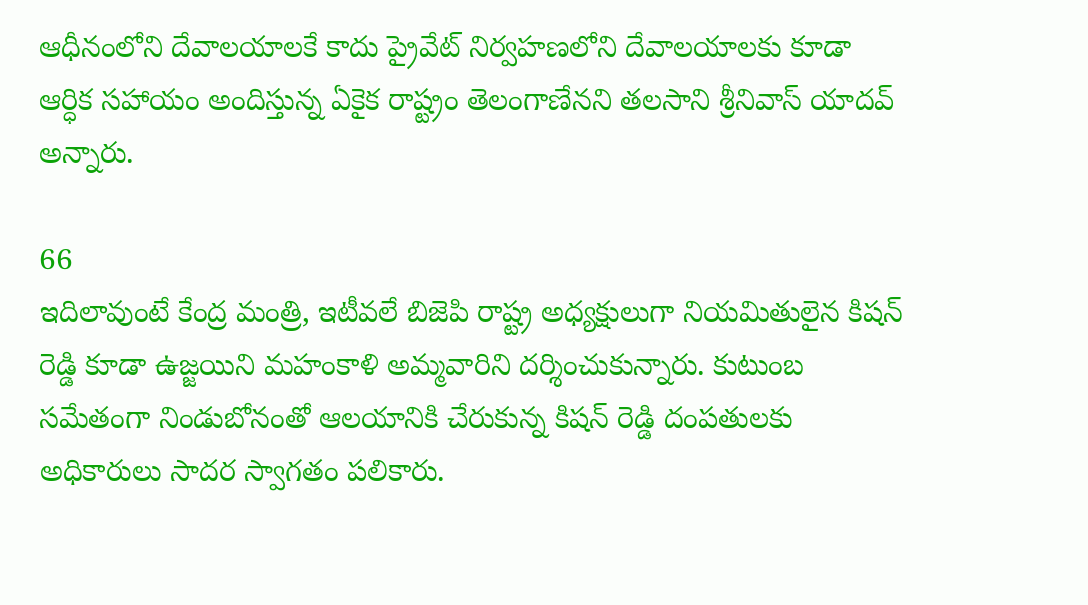ఆధీనంలోని దేవాలయాలకే కాదు ప్రైవేట్ నిర్వహణలోని దేవాలయాలకు కూడా ఆర్ధిక సహాయం అందిస్తున్న ఏకైక రాష్ట్రం తెలంగాణేనని తలసాని శ్రీనివాస్ యాదవ్ అన్నారు.

66
ఇదిలావుంటే కేంద్ర మంత్రి, ఇటీవలే బిజెపి రాష్ట్ర అధ్యక్షులుగా నియమితులైన కిషన్ రెడ్డి కూడా ఉజ్జయిని మహంకాళి అమ్మవారిని దర్శించుకున్నారు. కుటుంబ సమేతంగా నిండుబోనంతో ఆలయానికి చేరుకున్న కిషన్ రెడ్డి దంపతులకు అధికారులు సాదర స్వాగతం పలికారు.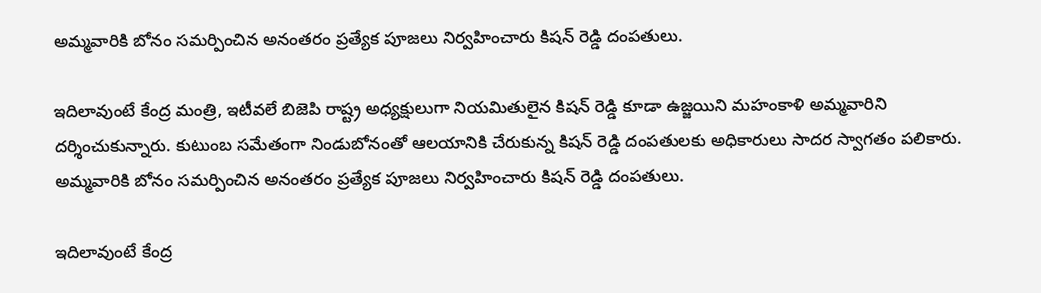అమ్మవారికి బోనం సమర్పించిన అనంతరం ప్రత్యేక పూజలు నిర్వహించారు కిషన్ రెడ్డి దంపతులు.

ఇదిలావుంటే కేంద్ర మంత్రి, ఇటీవలే బిజెపి రాష్ట్ర అధ్యక్షులుగా నియమితులైన కిషన్ రెడ్డి కూడా ఉజ్జయిని మహంకాళి అమ్మవారిని దర్శించుకున్నారు. కుటుంబ సమేతంగా నిండుబోనంతో ఆలయానికి చేరుకున్న కిషన్ రెడ్డి దంపతులకు అధికారులు సాదర స్వాగతం పలికారు. అమ్మవారికి బోనం సమర్పించిన అనంతరం ప్రత్యేక పూజలు నిర్వహించారు కిషన్ రెడ్డి దంపతులు.

ఇదిలావుంటే కేంద్ర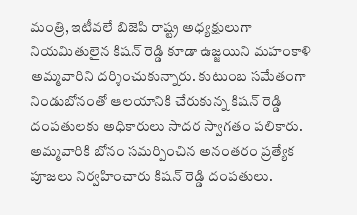మంత్రి, ఇటీవలే బిజెపి రాష్ట్ర అధ్యక్షులుగా నియమితులైన కిషన్ రెడ్డి కూడా ఉజ్జయిని మహంకాళి అమ్మవారిని దర్శించుకున్నారు. కుటుంబ సమేతంగా నిండుబోనంతో ఆలయానికి చేరుకున్న కిషన్ రెడ్డి దంపతులకు అధికారులు సాదర స్వాగతం పలికారు. అమ్మవారికి బోనం సమర్పించిన అనంతరం ప్రత్యేక పూజలు నిర్వహించారు కిషన్ రెడ్డి దంపతులు.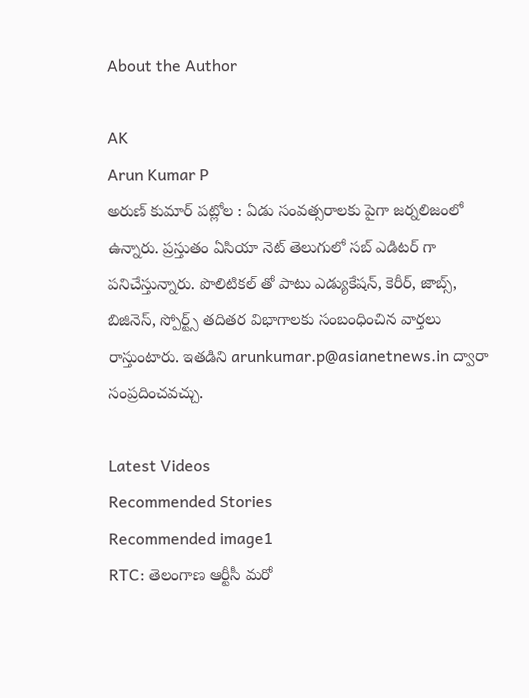About the Author

AK
Arun Kumar P
అరుణ్ కుమార్ పట్లోల : ఏడు సంవత్సరాలకు పైగా జర్నలిజంలో ఉన్నారు. ప్రస్తుతం ఏసియా నెట్ తెలుగులో సబ్ ఎడిటర్ గా పనిచేస్తున్నారు. పొలిటికల్ తో పాటు ఎడ్యుకేషన్, కెరీర్, జాబ్స్, బిజినెస్, స్పోర్ట్స్ తదితర విభాగాలకు సంబంధించిన వార్తలు రాస్తుంటారు. ఇతడిని arunkumar.p@asianetnews.in ద్వారా సంప్రదించవచ్చు.

Latest Videos
Recommended Stories
Recommended image1
RTC: తెలంగాణ ఆర్టీసీ మ‌రో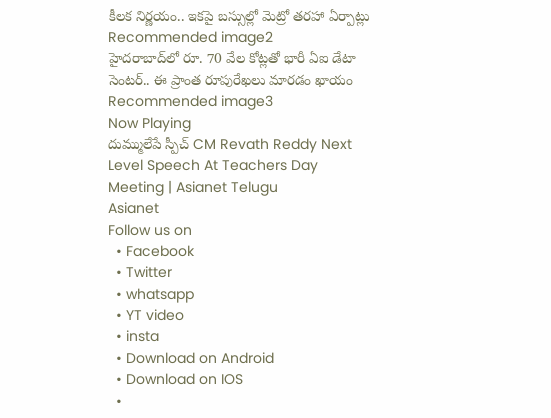కీల‌క నిర్ణ‌యం.. ఇక‌పై బ‌స్సుల్లో మెట్రో త‌ర‌హా ఏర్పాట్లు
Recommended image2
హైద‌రాబాద్‌లో రూ. 70 వేల కోట్ల‌తో భారీ ఏఐ డేటా సెంట‌ర్‌.. ఈ ప్రాంత రూపురేఖ‌లు మార‌డం ఖాయం
Recommended image3
Now Playing
దుమ్ములేపే స్పీచ్ CM Revath Reddy Next Level Speech At Teachers Day Meeting | Asianet Telugu
Asianet
Follow us on
  • Facebook
  • Twitter
  • whatsapp
  • YT video
  • insta
  • Download on Android
  • Download on IOS
  •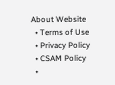About Website
  • Terms of Use
  • Privacy Policy
  • CSAM Policy
  •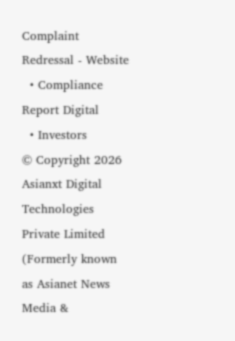Complaint Redressal - Website
  • Compliance Report Digital
  • Investors
© Copyright 2026 Asianxt Digital Technologies Private Limited (Formerly known as Asianet News Media &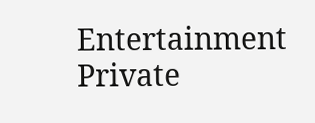Entertainment Private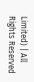Limited) | All Rights Reserved